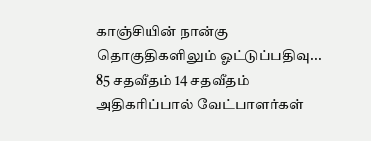காஞ்சியின் நான்கு தொகுதிகளிலும் ஓட்டுப்பதிவு... 85 சதவீதம் 14 சதவீதம் அதிகரிப்பால் வேட்பாளர்கள்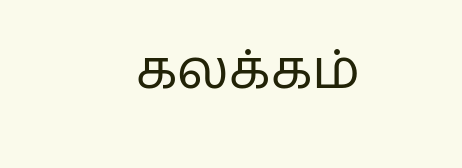கலக்கம்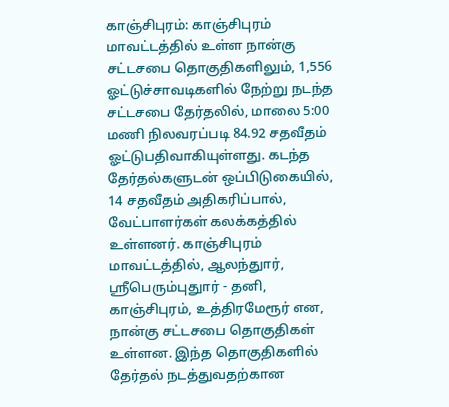காஞ்சிபுரம்: காஞ்சிபுரம் மாவட்டத்தில் உள்ள நான்கு சட்டசபை தொகுதிகளிலும், 1,556 ஓட்டுச்சாவடிகளில் நேற்று நடந்த சட்டசபை தேர்தலில், மாலை 5:00 மணி நிலவரப்படி 84.92 சதவீதம் ஓட்டுபதிவாகியுள்ளது. கடந்த தேர்தல்களுடன் ஒப்பிடுகையில், 14 சதவீதம் அதிகரிப்பால், வேட்பாளர்கள் கலக்கத்தில் உள்ளனர். காஞ்சிபுரம் மாவட்டத்தில், ஆலந்துார், ஸ்ரீபெரும்புதுார் - தனி, காஞ்சிபுரம், உத்திரமேரூர் என, நான்கு சட்டசபை தொகுதிகள் உள்ளன. இந்த தொகுதிகளில் தேர்தல் நடத்துவதற்கான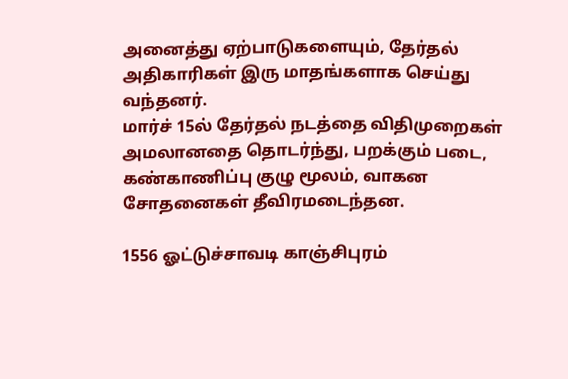அனைத்து ஏற்பாடுகளையும், தேர்தல் அதிகாரிகள் இரு மாதங்களாக செய்து வந்தனர்.
மார்ச் 15ல் தேர்தல் நடத்தை விதிமுறைகள் அமலானதை தொடர்ந்து, பறக்கும் படை, கண்காணிப்பு குழு மூலம், வாகன சோதனைகள் தீவிரமடைந்தன.

1556 ஓட்டுச்சாவடி காஞ்சிபுரம்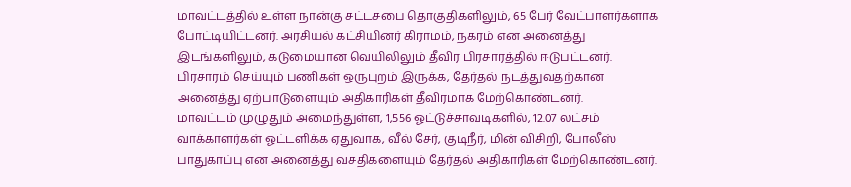மாவட்டத்தில் உள்ள நான்கு சட்டசபை தொகுதிகளிலும், 65 பேர் வேட்பாளர்களாக போட்டியிட்டனர். அரசியல் கட்சியினர் கிராமம், நகரம் என அனைத்து இடங்களிலும், கடுமையான வெயிலிலும் தீவிர பிரசாரத்தில் ஈடுபட்டனர்.
பிரசாரம் செய்யும் பணிகள் ஒருபுறம் இருக்க, தேர்தல் நடத்துவதற்கான அனைத்து ஏற்பாடுளையும் அதிகாரிகள் தீவிரமாக மேற்கொண்டனர்.
மாவட்டம் முழுதும் அமைந்துள்ள, 1,556 ஓட்டுச்சாவடிகளில், 12.07 லட்சம் வாக்காளர்கள் ஓட்டளிக்க ஏதுவாக, வீல் சேர், குடிநீர், மின் விசிறி, போலீஸ் பாதுகாப்பு என அனைத்து வசதிகளையும் தேர்தல் அதிகாரிகள் மேற்கொண்டனர்.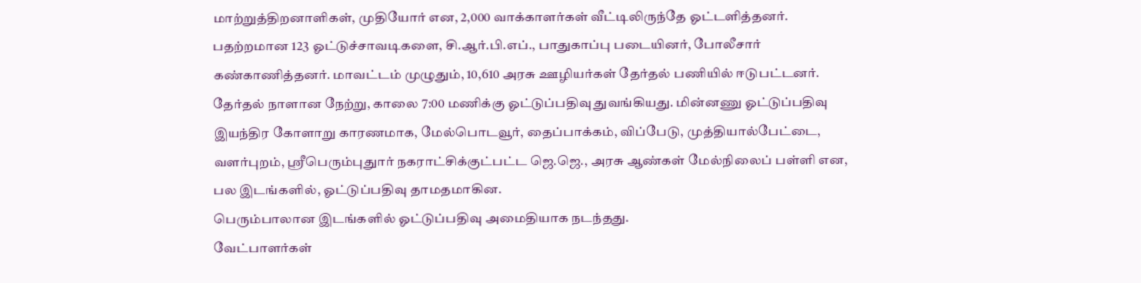மாற்றுத்திறனாளிகள், முதியோர் என, 2,000 வாக்காளர்கள் வீட்டிலிருந்தே ஓட்டளித்தனர். பதற்றமான 123 ஓட்டுச்சாவடிகளை, சி.ஆர்.பி.எப்., பாதுகாப்பு படையினர், போலீசார் கண்காணித்தனர். மாவட்டம் முழுதும், 10,610 அரசு ஊழியர்கள் தேர்தல் பணியில் ஈடுபட்டனர்.
தேர்தல் நாளான நேற்று, காலை 7:00 மணிக்கு ஓட்டுப்பதிவு துவங்கியது. மின்னணு ஓட்டுப்பதிவு இயந்திர கோளாறு காரணமாக, மேல்பொடவூர், தைப்பாக்கம், விப்பேடு, முத்தியால்பேட்டை, வளர்புறம், ஸ்ரீபெரும்புதுார் நகராட்சிக்குட்பட்ட ஜெ.ஜெ., அரசு ஆண்கள் மேல்நிலைப் பள்ளி என, பல இடங்களில், ஓட்டுப்பதிவு தாமதமாகின.
பெரும்பாலான இடங்களில் ஓட்டுப்பதிவு அமைதியாக நடந்தது.
வேட்பாளர்கள்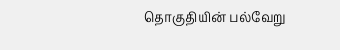தொகுதியின் பல்வேறு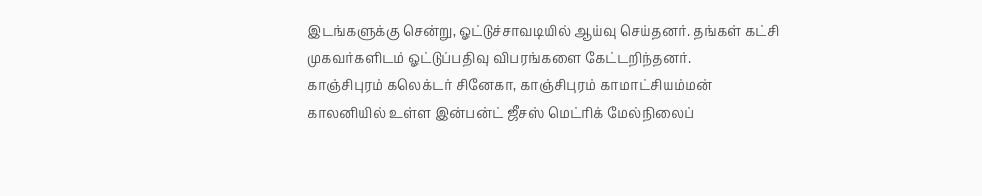இடங்களுக்கு சென்று, ஓட்டுச்சாவடியில் ஆய்வு செய்தனர். தங்கள் கட்சி முகவர்களிடம் ஓட்டுப்பதிவு விபரங்களை கேட்டறிந்தனர்.
காஞ்சிபுரம் கலெக்டர் சினேகா, காஞ்சிபுரம் காமாட்சியம்மன் காலனியில் உள்ள இன்பன்ட் ஜீசஸ் மெட்ரிக் மேல்நிலைப்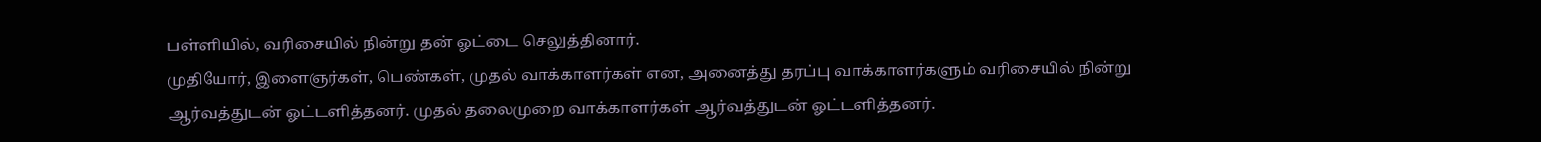பள்ளியில், வரிசையில் நின்று தன் ஓட்டை செலுத்தினார்.
முதியோர், இளைஞர்கள், பெண்கள், முதல் வாக்காளர்கள் என, அனைத்து தரப்பு வாக்காளர்களும் வரிசையில் நின்று ஆர்வத்துடன் ஓட்டளித்தனர். முதல் தலைமுறை வாக்காளர்கள் ஆர்வத்துடன் ஓட்டளித்தனர்.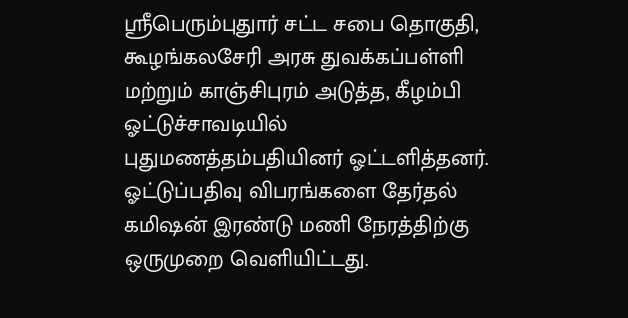ஸ்ரீபெரும்புதுார் சட்ட சபை தொகுதி, கூழங்கலசேரி அரசு துவக்கப்பள்ளி மற்றும் காஞ்சிபுரம் அடுத்த, கீழம்பி ஓட்டுச்சாவடியில் புதுமணத்தம்பதியினர் ஓட்டளித்தனர்.
ஓட்டுப்பதிவு விபரங்களை தேர்தல் கமிஷன் இரண்டு மணி நேரத்திற்கு ஒருமுறை வெளியிட்டது.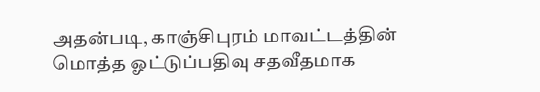அதன்படி, காஞ்சிபுரம் மாவட்டத்தின் மொத்த ஓட்டுப்பதிவு சதவீதமாக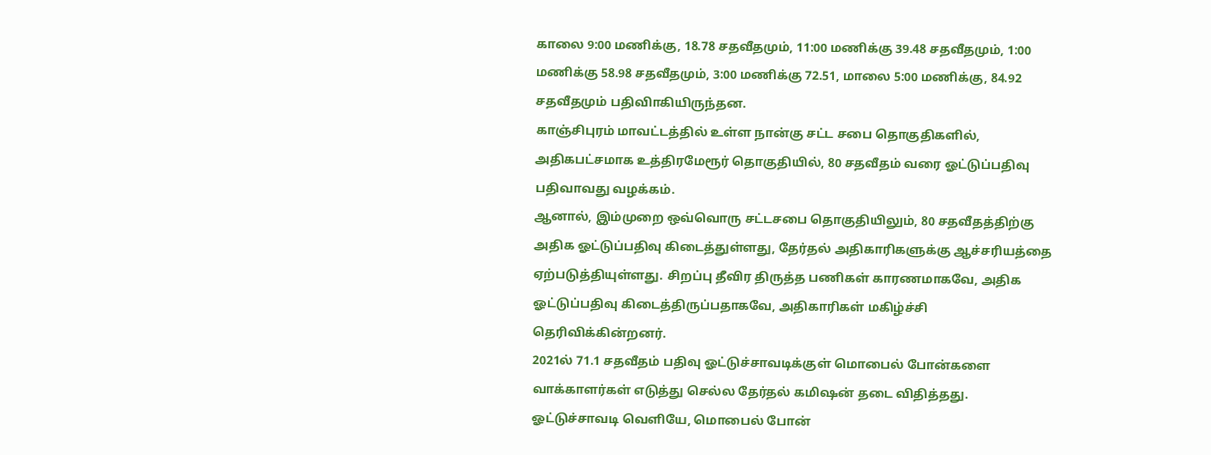காலை 9:00 மணிக்கு, 18.78 சதவீதமும், 11:00 மணிக்கு 39.48 சதவீதமும், 1:00 மணிக்கு 58.98 சதவீதமும், 3:00 மணிக்கு 72.51, மாலை 5:00 மணிக்கு, 84.92 சதவீதமும் பதிவிாகியிருந்தன.
காஞ்சிபுரம் மாவட்டத்தில் உள்ள நான்கு சட்ட சபை தொகுதிகளில், அதிகபட்சமாக உத்திரமேரூர் தொகுதியில், 80 சதவீதம் வரை ஓட்டுப்பதிவு பதிவாவது வழக்கம்.
ஆனால், இம்முறை ஒவ்வொரு சட்டசபை தொகுதியிலும், 80 சதவீதத்திற்கு அதிக ஓட்டுப்பதிவு கிடைத்துள்ளது, தேர்தல் அதிகாரிகளுக்கு ஆச்சரியத்தை ஏற்படுத்தியுள்ளது. சிறப்பு தீவிர திருத்த பணிகள் காரணமாகவே, அதிக ஓட்டுப்பதிவு கிடைத்திருப்பதாகவே, அதிகாரிகள் மகிழ்ச்சி தெரிவிக்கின்றனர்.
2021ல் 71.1 சதவீதம் பதிவு ஓட்டுச்சாவடிக்குள் மொபைல் போன்களை வாக்காளர்கள் எடுத்து செல்ல தேர்தல் கமிஷன் தடை விதித்தது.
ஓட்டுச்சாவடி வெளியே, மொபைல் போன்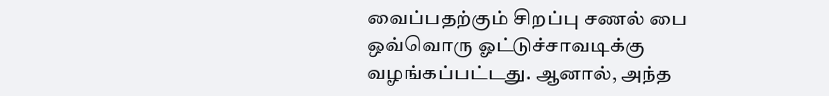வைப்பதற்கும் சிறப்பு சணல் பை ஒவ்வொரு ஓட்டுச்சாவடிக்கு வழங்கப்பட்டது. ஆனால், அந்த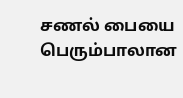சணல் பையை பெரும்பாலான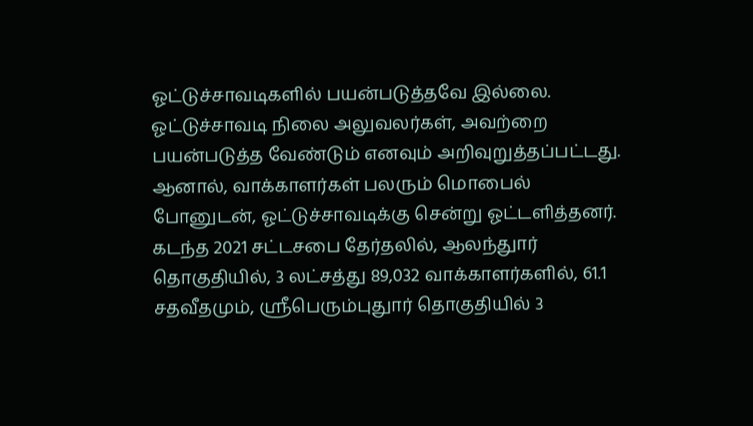ஓட்டுச்சாவடிகளில் பயன்படுத்தவே இல்லை.
ஓட்டுச்சாவடி நிலை அலுவலர்கள், அவற்றை பயன்படுத்த வேண்டும் எனவும் அறிவுறுத்தப்பட்டது. ஆனால், வாக்காளர்கள் பலரும் மொபைல் போனுடன், ஓட்டுச்சாவடிக்கு சென்று ஓட்டளித்தனர்.
கடந்த 2021 சட்டசபை தேர்தலில், ஆலந்துார் தொகுதியில், 3 லட்சத்து 89,032 வாக்காளர்களில், 61.1 சதவீதமும், ஸ்ரீபெரும்புதுார் தொகுதியில் 3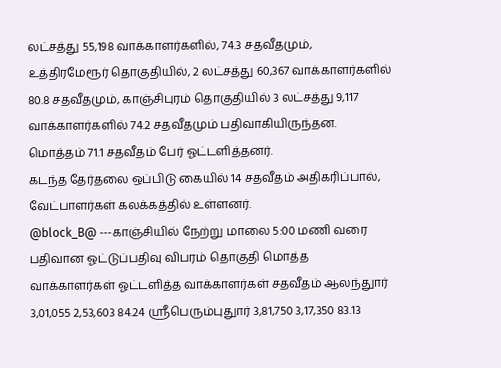லட்சத்து 55,198 வாக்காளர்களில், 74.3 சதவீதமும், உத்திரமேரூர் தொகுதியில், 2 லட்சத்து 60,367 வாக்காளர்களில் 80.8 சதவீதமும், காஞ்சிபுரம் தொகுதியில் 3 லட்சத்து 9,117 வாக்காளர்களில் 74.2 சதவீதமும் பதிவாகியிருந்தன.
மொத்தம் 71.1 சதவீதம் பேர் ஓட்டளித்தனர்.
கடந்த தேர்தலை ஒப்பிடு கையில் 14 சதவீதம் அதிகரிப்பால், வேட்பாளர்கள் கலக்கத்தில் உள்ளனர்.
@block_B@ ---காஞ்சியில் நேற்று மாலை 5:00 மணி வரை பதிவான ஓட்டுப்பதிவு விபரம் தொகுதி மொத்த வாக்காளர்கள் ஓட்டளித்த வாக்காளர்கள் சதவீதம் ஆலந்துார் 3,01,055 2,53,603 84.24 ஸ்ரீபெரும்புதுார் 3,81,750 3,17,350 83.13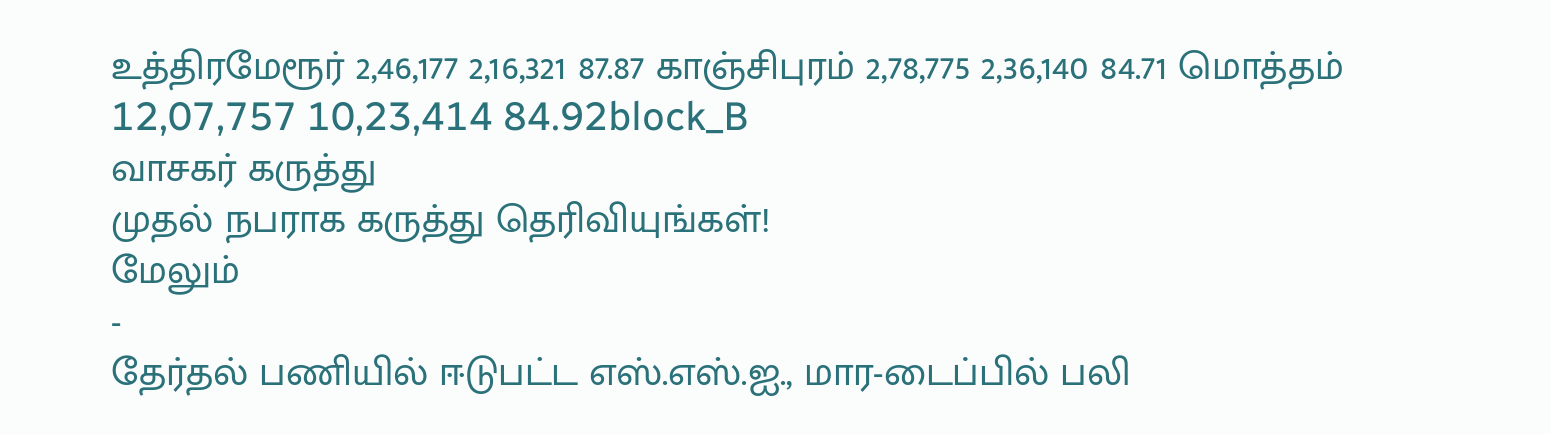உத்திரமேரூர் 2,46,177 2,16,321 87.87 காஞ்சிபுரம் 2,78,775 2,36,140 84.71 மொத்தம் 12,07,757 10,23,414 84.92block_B
வாசகர் கருத்து
முதல் நபராக கருத்து தெரிவியுங்கள்!
மேலும்
-
தேர்தல் பணியில் ஈடுபட்ட எஸ்.எஸ்.ஐ., மார-டைப்பில் பலி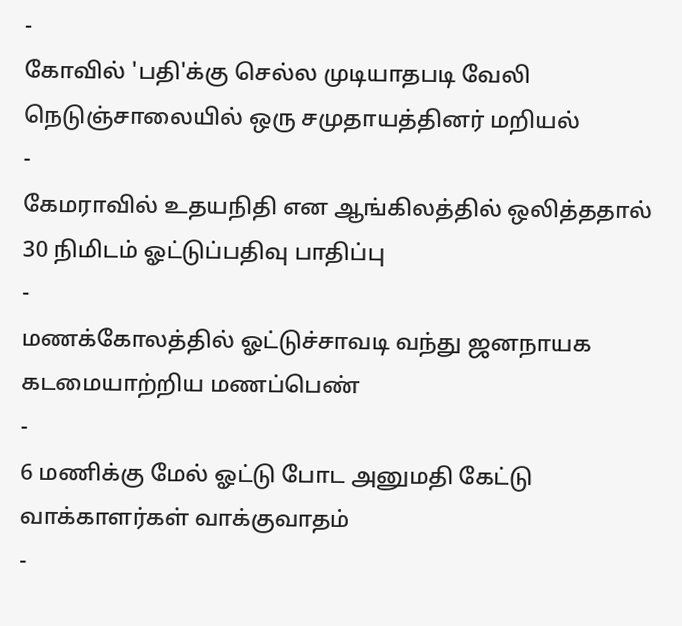-
கோவில் 'பதி'க்கு செல்ல முடியாதபடி வேலி நெடுஞ்சாலையில் ஒரு சமுதாயத்தினர் மறியல்
-
கேமராவில் உதயநிதி என ஆங்கிலத்தில் ஒலித்ததால் 30 நிமிடம் ஓட்டுப்பதிவு பாதிப்பு
-
மணக்கோலத்தில் ஓட்டுச்சாவடி வந்து ஜனநாயக கடமையாற்றிய மணப்பெண்
-
6 மணிக்கு மேல் ஓட்டு போட அனுமதி கேட்டு வாக்காளர்கள் வாக்குவாதம்
-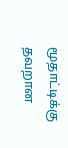மூதாட்டிக்கு தவறான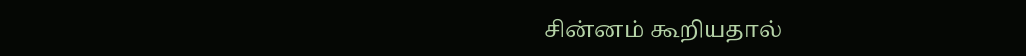சின்னம் கூறியதால்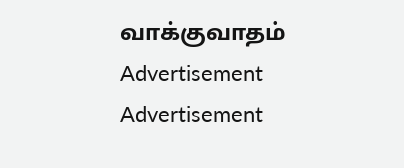வாக்குவாதம்
Advertisement
Advertisement